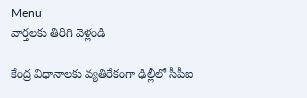Menu
వార్తలకు తిరిగి వెళ్లండి

కేంద్ర విధానాలకు వ్యతిరేకంగా ఢిల్లీలో సీపీఐ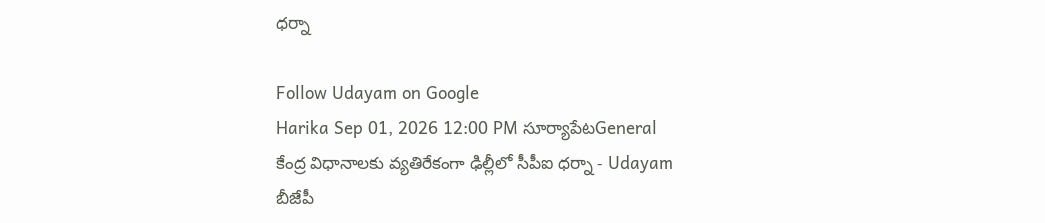ధర్నా

Follow Udayam on Google
Harika Sep 01, 2026 12:00 PM సూర్యాపేటGeneral
కేంద్ర విధానాలకు వ్యతిరేకంగా ఢిల్లీలో సీపీఐ ధర్నా - Udayam
బీజేపీ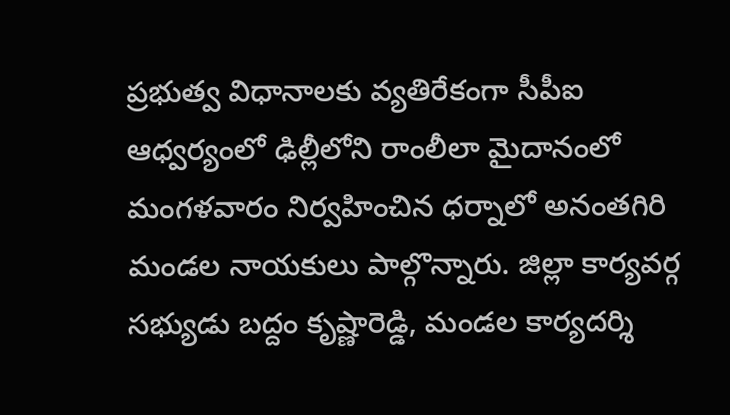ప్రభుత్వ విధానాలకు వ్యతిరేకంగా సీపీఐ ఆధ్వర్యంలో ఢిల్లీలోని రాంలీలా మైదానంలో మంగళవారం నిర్వహించిన ధర్నాలో అనంతగిరి మండల నాయకులు పాల్గొన్నారు. జిల్లా కార్యవర్గ సభ్యుడు బద్దం కృష్ణారెడ్డి, మండల కార్యదర్శి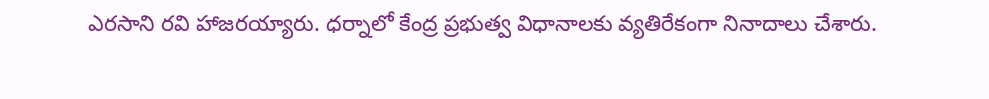ఎరసాని రవి హాజరయ్యారు. ధర్నాలో కేంద్ర ప్రభుత్వ విధానాలకు వ్యతిరేకంగా నినాదాలు చేశారు.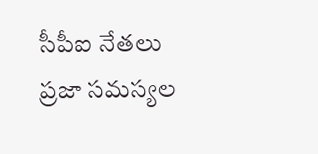సీపీఐ నేతలు ప్రజా సమస్యల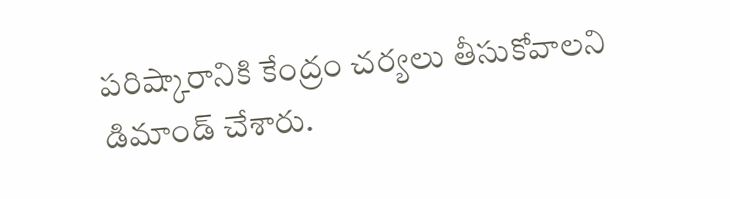పరిష్కారానికి కేంద్రం చర్యలు తీసుకోవాలని డిమాండ్‌ చేశారు.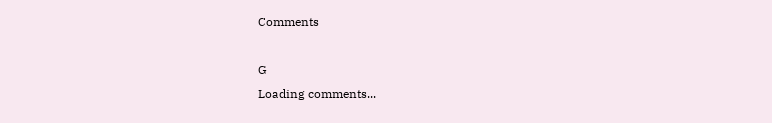Comments

G
Loading comments...